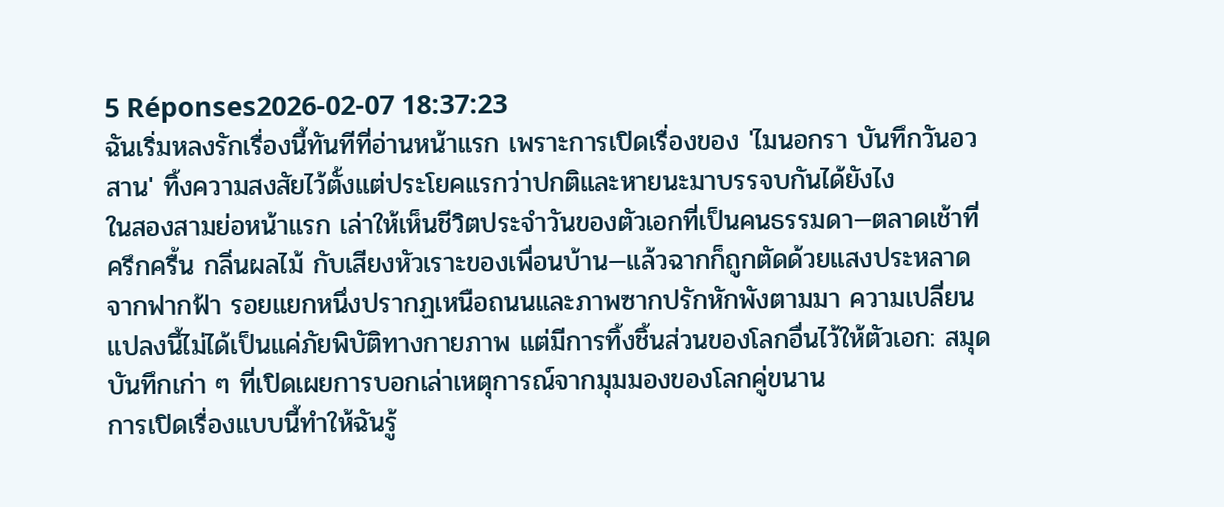5 Réponses2026-02-07 18:37:23
ฉันเริ่มหลงรักเรื่องนี้ทันทีที่อ่านหน้าแรก เพราะการเปิดเรื่องของ 'ไมนอกรา บันทึกวันอวสาน' ทิ้งความสงสัยไว้ตั้งแต่ประโยคแรกว่าปกติและหายนะมาบรรจบกันได้ยังไง
ในสองสามย่อหน้าแรก เล่าให้เห็นชีวิตประจำวันของตัวเอกที่เป็นคนธรรมดา—ตลาดเช้าที่ครึกครื้น กลิ่นผลไม้ กับเสียงหัวเราะของเพื่อนบ้าน—แล้วฉากก็ถูกตัดด้วยแสงประหลาดจากฟากฟ้า รอยแยกหนึ่งปรากฏเหนือถนนและภาพซากปรักหักพังตามมา ความเปลี่ยนแปลงนี้ไม่ได้เป็นแค่ภัยพิบัติทางกายภาพ แต่มีการทิ้งชิ้นส่วนของโลกอื่นไว้ให้ตัวเอก: สมุดบันทึกเก่า ๆ ที่เปิดเผยการบอกเล่าเหตุการณ์จากมุมมองของโลกคู่ขนาน
การเปิดเรื่องแบบนี้ทำให้ฉันรู้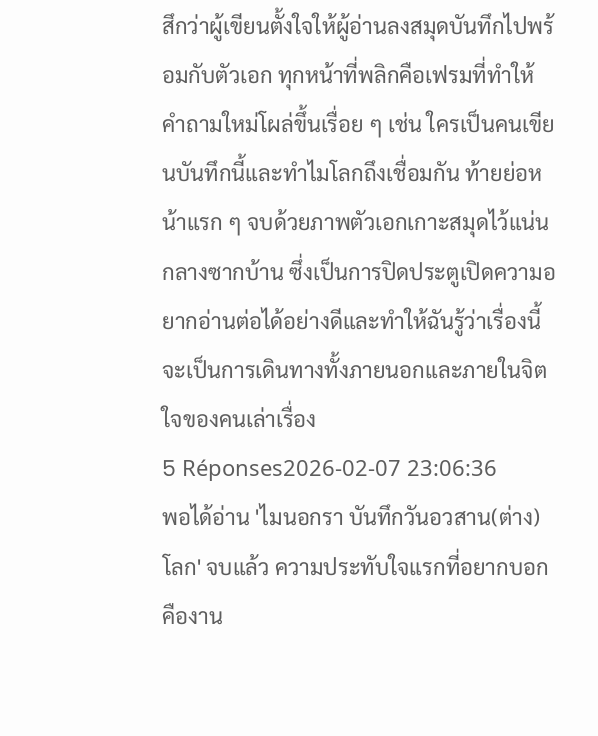สึกว่าผู้เขียนตั้งใจให้ผู้อ่านลงสมุดบันทึกไปพร้อมกับตัวเอก ทุกหน้าที่พลิกคือเฟรมที่ทำให้คำถามใหม่โผล่ขึ้นเรื่อย ๆ เช่น ใครเป็นคนเขียนบันทึกนี้และทำไมโลกถึงเชื่อมกัน ท้ายย่อหน้าแรก ๆ จบด้วยภาพตัวเอกเกาะสมุดไว้แน่นกลางซากบ้าน ซึ่งเป็นการปิดประตูเปิดความอยากอ่านต่อได้อย่างดีและทำให้ฉันรู้ว่าเรื่องนี้จะเป็นการเดินทางทั้งภายนอกและภายในจิตใจของคนเล่าเรื่อง
5 Réponses2026-02-07 23:06:36
พอได้อ่าน 'ไมนอกรา บันทึกวันอวสาน(ต่าง)โลก' จบแล้ว ความประทับใจแรกที่อยากบอกคืองาน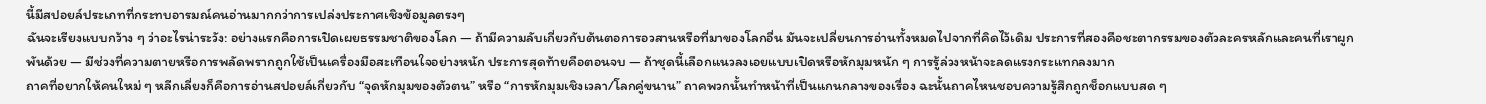นี้มีสปอยล์ประเภทที่กระทบอารมณ์คนอ่านมากกว่าการเปล่งประกาศเชิงข้อมูลตรงๆ
ฉันจะเรียงแบบกว้าง ๆ ว่าอะไรน่าระวัง: อย่างแรกคือการเปิดเผยธรรมชาติของโลก — ถ้ามีความลับเกี่ยวกับต้นตอการอวสานหรือที่มาของโลกอื่น มันจะเปลี่ยนการอ่านทั้งหมดไปจากที่คิดไว้เดิม ประการที่สองคือชะตากรรมของตัวละครหลักและคนที่เราผูกพันด้วย — มีช่วงที่ความตายหรือการพลัดพรากถูกใช้เป็นเครื่องมือสะเทือนใจอย่างหนัก ประการสุดท้ายคือตอนจบ — ถ้าชุดนี้เลือกแนวลงเอยแบบเปิดหรือหักมุมหนัก ๆ การรู้ล่วงหน้าจะลดแรงกระแทกลงมาก
ถาคที่อยากให้คนใหม่ ๆ หลีกเลี่ยงก็คือการอ่านสปอยล์เกี่ยวกับ “จุดหักมุมของตัวตน” หรือ “การหักมุมเชิงเวลา/โลกคู่ขนาน” ถาคพวกนั้นทำหน้าที่เป็นแกนกลางของเรื่อง ฉะนั้นถาคไหนชอบความรู้สึกถูกช็อกแบบสด ๆ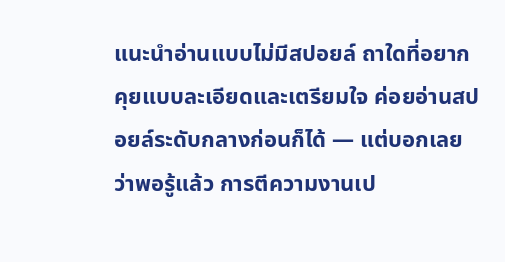แนะนำอ่านแบบไม่มีสปอยล์ ถาใดที่อยากคุยแบบละเอียดและเตรียมใจ ค่อยอ่านสปอยล์ระดับกลางก่อนก็ได้ — แต่บอกเลยว่าพอรู้แล้ว การตีความงานเป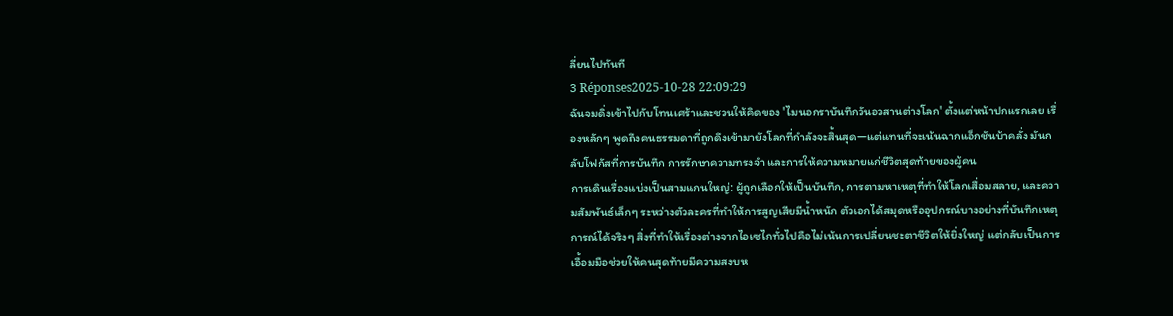ลี่ยนไปทันที
3 Réponses2025-10-28 22:09:29
ฉันจมดิ่งเข้าไปกับโทนเศร้าและชวนให้คิดของ 'ไมนอกราบันทึกวันอวสานต่างโลก' ตั้งแต่หน้าปกแรกเลย เรื่องหลักๆ พูดถึงคนธรรมดาที่ถูกดึงเข้ามายังโลกที่กำลังจะสิ้นสุด—แต่แทนที่จะเน้นฉากแอ็กชันบ้าคลั่ง มันกลับโฟกัสที่การบันทึก การรักษาความทรงจำ และการให้ความหมายแก่ชีวิตสุดท้ายของผู้คน
การเดินเรื่องแบ่งเป็นสามแกนใหญ่: ผู้ถูกเลือกให้เป็นบันทึก, การตามหาเหตุที่ทำให้โลกเสื่อมสลาย, และความสัมพันธ์เล็กๆ ระหว่างตัวละครที่ทำให้การสูญเสียมีน้ำหนัก ตัวเอกได้สมุดหรืออุปกรณ์บางอย่างที่บันทึกเหตุการณ์ได้จริงๆ สิ่งที่ทำให้เรื่องต่างจากไอเซไกทั่วไปคือไม่เน้นการเปลี่ยนชะตาชีวิตให้ยิ่งใหญ่ แต่กลับเป็นการเอื้อมมือช่วยให้คนสุดท้ายมีความสงบห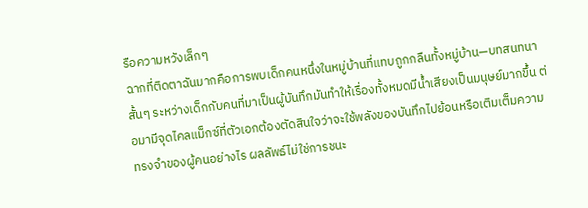รือความหวังเล็กๆ
ฉากที่ติดตาฉันมากคือการพบเด็กคนหนึ่งในหมู่บ้านที่แทบถูกกลืนทั้งหมู่บ้าน—บทสนทนาสั้นๆ ระหว่างเด็กกับคนที่มาเป็นผู้บันทึกมันทำให้เรื่องทั้งหมดมีน้ำเสียงเป็นมนุษย์มากขึ้น ต่อมามีจุดไคลแม็กซ์ที่ตัวเอกต้องตัดสินใจว่าจะใช้พลังของบันทึกไปย้อนหรือเติมเต็มความทรงจำของผู้คนอย่างไร ผลลัพธ์ไม่ใช่การชนะ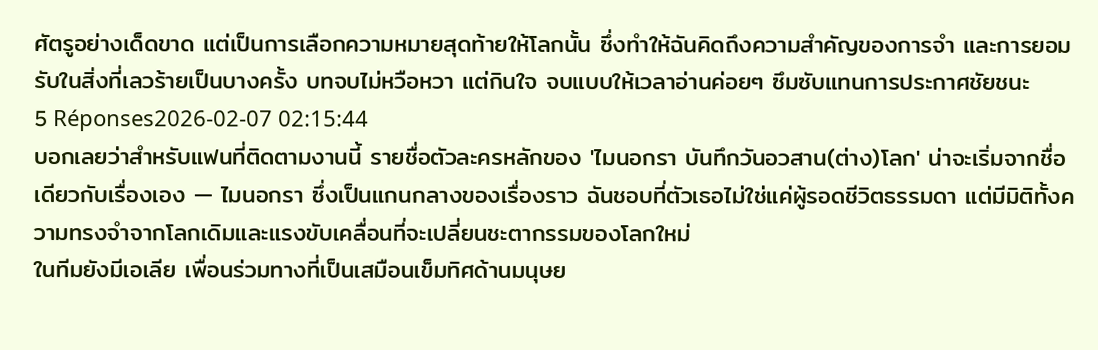ศัตรูอย่างเด็ดขาด แต่เป็นการเลือกความหมายสุดท้ายให้โลกนั้น ซึ่งทำให้ฉันคิดถึงความสำคัญของการจำ และการยอมรับในสิ่งที่เลวร้ายเป็นบางครั้ง บทจบไม่หวือหวา แต่กินใจ จบแบบให้เวลาอ่านค่อยๆ ซึมซับแทนการประกาศชัยชนะ
5 Réponses2026-02-07 02:15:44
บอกเลยว่าสำหรับแฟนที่ติดตามงานนี้ รายชื่อตัวละครหลักของ 'ไมนอกรา บันทึกวันอวสาน(ต่าง)โลก' น่าจะเริ่มจากชื่อเดียวกับเรื่องเอง — ไมนอกรา ซึ่งเป็นแกนกลางของเรื่องราว ฉันชอบที่ตัวเธอไม่ใช่แค่ผู้รอดชีวิตธรรมดา แต่มีมิติทั้งความทรงจำจากโลกเดิมและแรงขับเคลื่อนที่จะเปลี่ยนชะตากรรมของโลกใหม่
ในทีมยังมีเอเลีย เพื่อนร่วมทางที่เป็นเสมือนเข็มทิศด้านมนุษย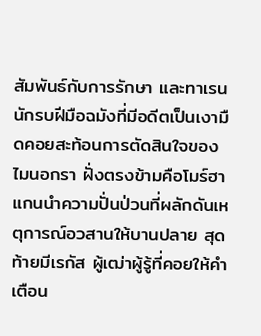สัมพันธ์กับการรักษา และทาเรน นักรบฝีมือฉมังที่มีอดีตเป็นเงามืดคอยสะท้อนการตัดสินใจของไมนอกรา ฝั่งตรงข้ามคือโมร์ฮา แกนนำความปั่นป่วนที่ผลักดันเหตุการณ์อวสานให้บานปลาย สุดท้ายมีเรกัส ผู้เฒ่าผู้รู้ที่คอยให้คำเตือน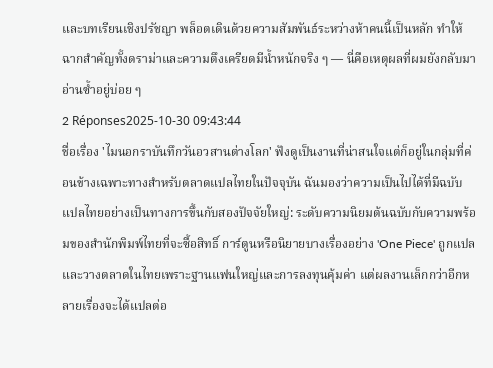และบทเรียนเชิงปรัชญา พล็อตเดินด้วยความสัมพันธ์ระหว่างห้าคนนี้เป็นหลัก ทำให้ฉากสำคัญทั้งดราม่าและความตึงเครียดมีน้ำหนักจริง ๆ — นี่คือเหตุผลที่ผมยังกลับมาอ่านซ้ำอยู่บ่อย ๆ
2 Réponses2025-10-30 09:43:44
ชื่อเรื่อง 'ไมนอกราบันทึกวันอวสานต่างโลก' ฟังดูเป็นงานที่น่าสนใจแต่ก็อยู่ในกลุ่มที่ค่อนข้างเฉพาะทางสำหรับตลาดแปลไทยในปัจจุบัน ฉันมองว่าความเป็นไปได้ที่มีฉบับแปลไทยอย่างเป็นทางการขึ้นกับสองปัจจัยใหญ่: ระดับความนิยมต้นฉบับกับความพร้อมของสำนักพิมพ์ไทยที่จะซื้อสิทธิ์ การ์ตูนหรือนิยายบางเรื่องอย่าง 'One Piece' ถูกแปลและวางตลาดในไทยเพราะฐานแฟนใหญ่และการลงทุนคุ้มค่า แต่ผลงานเล็กกว่าอีกหลายเรื่องจะได้แปลต่อ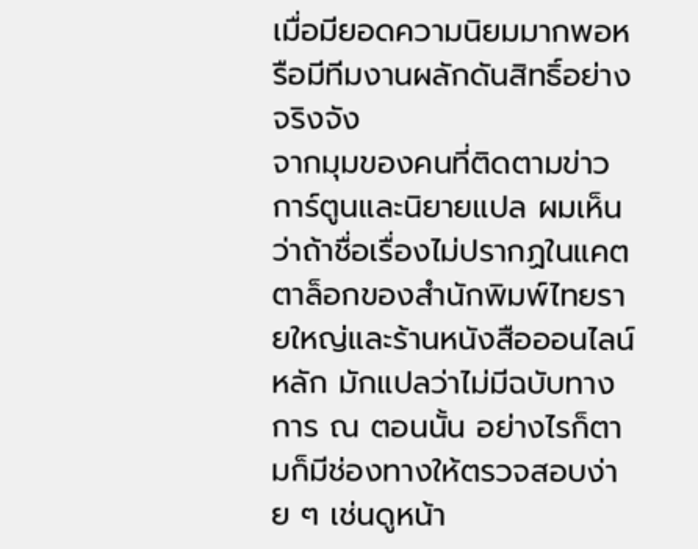เมื่อมียอดความนิยมมากพอหรือมีทีมงานผลักดันสิทธิ์อย่างจริงจัง
จากมุมของคนที่ติดตามข่าวการ์ตูนและนิยายแปล ผมเห็นว่าถ้าชื่อเรื่องไม่ปรากฏในแคตตาล็อกของสำนักพิมพ์ไทยรายใหญ่และร้านหนังสือออนไลน์หลัก มักแปลว่าไม่มีฉบับทางการ ณ ตอนนั้น อย่างไรก็ตามก็มีช่องทางให้ตรวจสอบง่าย ๆ เช่นดูหน้า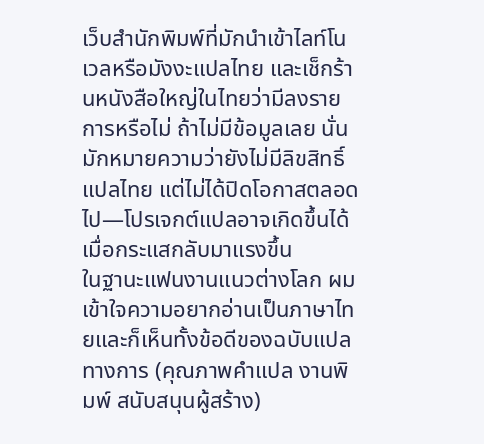เว็บสำนักพิมพ์ที่มักนำเข้าไลท์โนเวลหรือมังงะแปลไทย และเช็กร้านหนังสือใหญ่ในไทยว่ามีลงรายการหรือไม่ ถ้าไม่มีข้อมูลเลย นั่นมักหมายความว่ายังไม่มีลิขสิทธิ์แปลไทย แต่ไม่ได้ปิดโอกาสตลอดไป—โปรเจกต์แปลอาจเกิดขึ้นได้เมื่อกระแสกลับมาแรงขึ้น
ในฐานะแฟนงานแนวต่างโลก ผมเข้าใจความอยากอ่านเป็นภาษาไทยและก็เห็นทั้งข้อดีของฉบับแปลทางการ (คุณภาพคำแปล งานพิมพ์ สนับสนุนผู้สร้าง)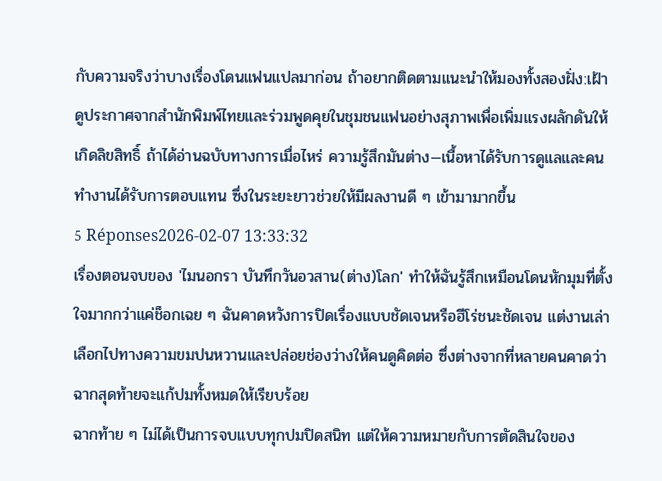กับความจริงว่าบางเรื่องโดนแฟนแปลมาก่อน ถ้าอยากติดตามแนะนำให้มองทั้งสองฝั่ง:เฝ้าดูประกาศจากสำนักพิมพ์ไทยและร่วมพูดคุยในชุมชนแฟนอย่างสุภาพเพื่อเพิ่มแรงผลักดันให้เกิดลิขสิทธิ์ ถ้าได้อ่านฉบับทางการเมื่อไหร่ ความรู้สึกมันต่าง—เนื้อหาได้รับการดูแลและคนทำงานได้รับการตอบแทน ซึ่งในระยะยาวช่วยให้มีผลงานดี ๆ เข้ามามากขึ้น
5 Réponses2026-02-07 13:33:32
เรื่องตอนจบของ 'ไมนอกรา บันทึกวันอวสาน(ต่าง)โลก' ทำให้ฉันรู้สึกเหมือนโดนหักมุมที่ตั้งใจมากกว่าแค่ช็อกเฉย ๆ ฉันคาดหวังการปิดเรื่องแบบชัดเจนหรือฮีโร่ชนะชัดเจน แต่งานเล่าเลือกไปทางความขมปนหวานและปล่อยช่องว่างให้คนดูคิดต่อ ซึ่งต่างจากที่หลายคนคาดว่าฉากสุดท้ายจะแก้ปมทั้งหมดให้เรียบร้อย
ฉากท้าย ๆ ไม่ได้เป็นการจบแบบทุกปมปิดสนิท แต่ให้ความหมายกับการตัดสินใจของ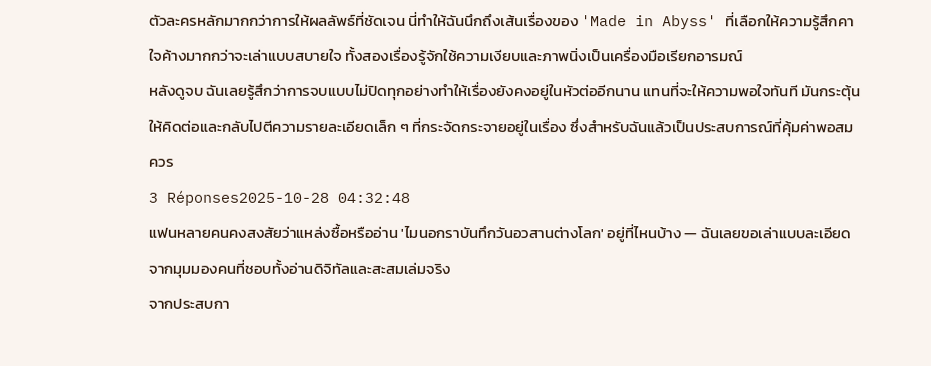ตัวละครหลักมากกว่าการให้ผลลัพธ์ที่ชัดเจน นี่ทำให้ฉันนึกถึงเส้นเรื่องของ 'Made in Abyss' ที่เลือกให้ความรู้สึกคาใจค้างมากกว่าจะเล่าแบบสบายใจ ทั้งสองเรื่องรู้จักใช้ความเงียบและภาพนิ่งเป็นเครื่องมือเรียกอารมณ์
หลังดูจบ ฉันเลยรู้สึกว่าการจบแบบไม่ปิดทุกอย่างทำให้เรื่องยังคงอยู่ในหัวต่ออีกนาน แทนที่จะให้ความพอใจทันที มันกระตุ้นให้คิดต่อและกลับไปตีความรายละเอียดเล็ก ๆ ที่กระจัดกระจายอยู่ในเรื่อง ซึ่งสำหรับฉันแล้วเป็นประสบการณ์ที่คุ้มค่าพอสมควร
3 Réponses2025-10-28 04:32:48
แฟนหลายคนคงสงสัยว่าแหล่งซื้อหรืออ่าน 'ไมนอกราบันทึกวันอวสานต่างโลก' อยู่ที่ไหนบ้าง — ฉันเลยขอเล่าแบบละเอียดจากมุมมองคนที่ชอบทั้งอ่านดิจิทัลและสะสมเล่มจริง
จากประสบกา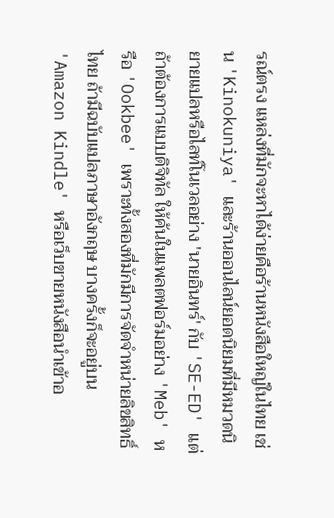รณ์ตรง แหล่งที่มักจะหาได้ง่ายคือร้านหนังสือใหญ่ในไทย เช่น 'Kinokuniya' และร้านออนไลน์ยอดนิยมที่มีหมวดนิยายแปลหรือไลท์โนเวลอย่าง 'นายอินทร์' กับ 'SE-ED' แต่ถ้าต้องการแบบดิจิทัล ให้ค้นในแพลตฟอร์มอย่าง 'Meb' หรือ 'Ookbee' เพราะทั้งสองที่มักมีการจัดจำหน่ายลิขสิทธิ์ไทย ถ้ามีฉบับแปลภาษาอังกฤษ บางครั้งก็จะอยู่บน 'Amazon Kindle' หรือเว็บขายหนังสือนำเข้าอ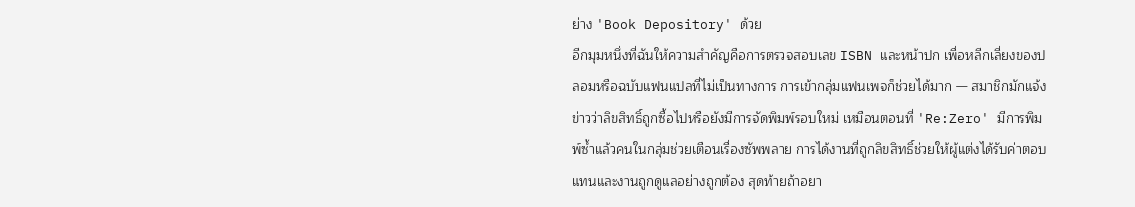ย่าง 'Book Depository' ด้วย
อีกมุมหนึ่งที่ฉันให้ความสำคัญคือการตรวจสอบเลข ISBN และหน้าปก เพื่อหลีกเลี่ยงของปลอมหรือฉบับแฟนแปลที่ไม่เป็นทางการ การเข้ากลุ่มแฟนเพจก็ช่วยได้มาก — สมาชิกมักแจ้งข่าวว่าลิขสิทธิ์ถูกซื้อไปหรือยังมีการจัดพิมพ์รอบใหม่ เหมือนตอนที่ 'Re:Zero' มีการพิมพ์ซ้ำแล้วคนในกลุ่มช่วยเตือนเรื่องซัพพลาย การได้งานที่ถูกลิขสิทธิ์ช่วยให้ผู้แต่งได้รับค่าตอบแทนและงานถูกดูแลอย่างถูกต้อง สุดท้ายถ้าอยา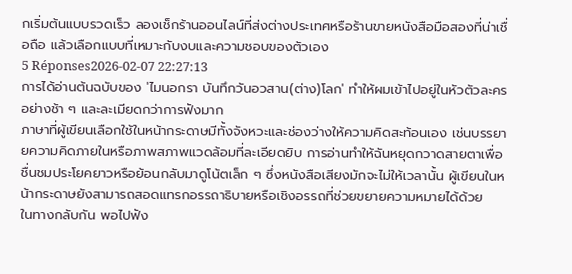กเริ่มต้นแบบรวดเร็ว ลองเช็กร้านออนไลน์ที่ส่งต่างประเทศหรือร้านขายหนังสือมือสองที่น่าเชื่อถือ แล้วเลือกแบบที่เหมาะกับงบและความชอบของตัวเอง
5 Réponses2026-02-07 22:27:13
การได้อ่านต้นฉบับของ 'ไมนอกรา บันทึกวันอวสาน(ต่าง)โลก' ทำให้ผมเข้าไปอยู่ในหัวตัวละครอย่างช้า ๆ และละเมียดกว่าการฟังมาก
ภาษาที่ผู้เขียนเลือกใช้ในหน้ากระดาษมีทั้งจังหวะและช่องว่างให้ความคิดสะท้อนเอง เช่นบรรยายความคิดภายในหรือภาพสภาพแวดล้อมที่ละเอียดยิบ การอ่านทำให้ฉันหยุดกวาดสายตาเพื่อชื่นชมประโยคยาวหรือย้อนกลับมาดูโน้ตเล็ก ๆ ซึ่งหนังสือเสียงมักจะไม่ให้เวลานั้น ผู้เขียนในหน้ากระดาษยังสามารถสอดแทรกอรรถาธิบายหรือเชิงอรรถที่ช่วยขยายความหมายได้ด้วย
ในทางกลับกัน พอไปฟัง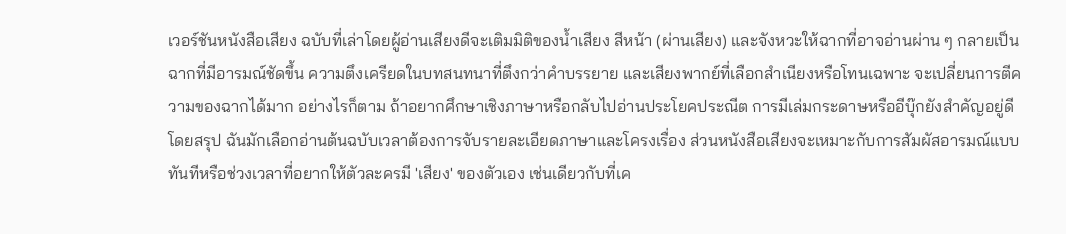เวอร์ชันหนังสือเสียง ฉบับที่เล่าโดยผู้อ่านเสียงดีจะเติมมิติของน้ำเสียง สีหน้า (ผ่านเสียง) และจังหวะให้ฉากที่อาจอ่านผ่าน ๆ กลายเป็นฉากที่มีอารมณ์ชัดขึ้น ความตึงเครียดในบทสนทนาที่ตึงกว่าคำบรรยาย และเสียงพากย์ที่เลือกสำเนียงหรือโทนเฉพาะ จะเปลี่ยนการตีความของฉากได้มาก อย่างไรก็ตาม ถ้าอยากศึกษาเชิงภาษาหรือกลับไปอ่านประโยคประณีต การมีเล่มกระดาษหรืออีบุ๊กยังสำคัญอยู่ดี
โดยสรุป ฉันมักเลือกอ่านต้นฉบับเวลาต้องการจับรายละเอียดภาษาและโครงเรื่อง ส่วนหนังสือเสียงจะเหมาะกับการสัมผัสอารมณ์แบบทันทีหรือช่วงเวลาที่อยากให้ตัวละครมี 'เสียง' ของตัวเอง เช่นเดียวกับที่เค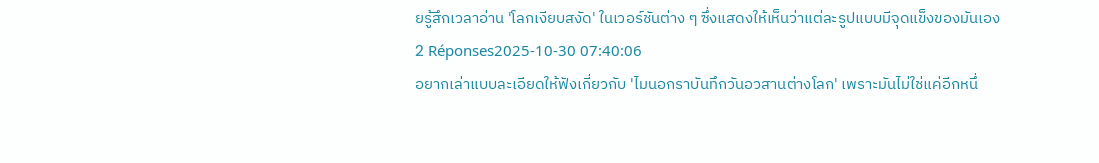ยรู้สึกเวลาอ่าน 'โลกเงียบสงัด' ในเวอร์ชันต่าง ๆ ซึ่งแสดงให้เห็นว่าแต่ละรูปแบบมีจุดแข็งของมันเอง
2 Réponses2025-10-30 07:40:06
อยากเล่าแบบละเอียดให้ฟังเกี่ยวกับ 'ไมนอกราบันทึกวันอวสานต่างโลก' เพราะมันไม่ใช่แค่อีกหนึ่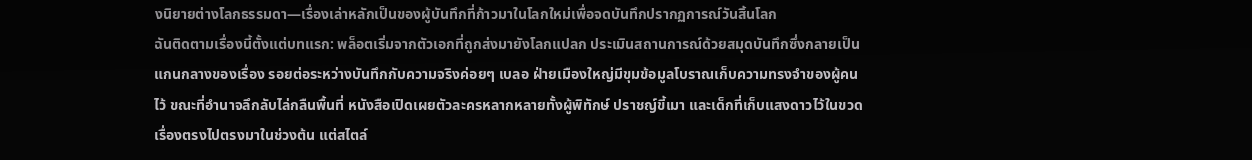งนิยายต่างโลกธรรมดา—เรื่องเล่าหลักเป็นของผู้บันทึกที่ก้าวมาในโลกใหม่เพื่อจดบันทึกปรากฏการณ์วันสิ้นโลก
ฉันติดตามเรื่องนี้ตั้งแต่บทแรก: พล็อตเริ่มจากตัวเอกที่ถูกส่งมายังโลกแปลก ประเมินสถานการณ์ด้วยสมุดบันทึกซึ่งกลายเป็นแกนกลางของเรื่อง รอยต่อระหว่างบันทึกกับความจริงค่อยๆ เบลอ ฝ่ายเมืองใหญ่มีขุมข้อมูลโบราณเก็บความทรงจำของผู้คนไว้ ขณะที่อำนาจลึกลับไล่กลืนพื้นที่ หนังสือเปิดเผยตัวละครหลากหลายทั้งผู้พิทักษ์ ปราชญ์ขี้เมา และเด็กที่เก็บแสงดาวไว้ในขวด เรื่องตรงไปตรงมาในช่วงต้น แต่สไตล์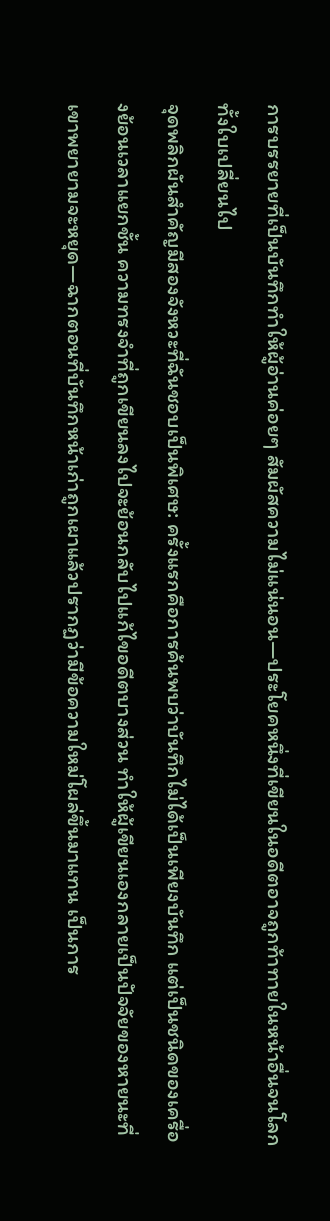การบรรยายที่เป็นบันทึกทำให้ผู้อ่านค่อยๆ สัมผัสความไม่แน่นอน—ประโยคหนึ่งที่เขียนในอดีตอาจถูกท้าทายในหน้าอื่นจนโลกทั้งใบเปลี่ยนไป
จุดพลิกผันสำคัญมีสองจังหวะที่ฉันชอบเป็นพิเศษ: ครั้งแรกคือการค้นพบว่าบันทึกไม่ได้เป็นเพียงบันทึก แต่เป็นชนิดของเครื่องย้อนเวลาแยกชั้น ความทรงจำที่ถูกเขียนลงไปจะย้อนกลับไปแก้ไขอดีตบางส่วน ทำให้ผู้เขียนเองกลายเป็นปัจจัยของหายนะที่เขาพยายามจะหยุด—ฉากตอนที่บันทึกหน้าเก่าถูกเผาแล้วปรากฏว่ามีข้อความใหม่โผล่ขึ้นมาแทน เป็นการ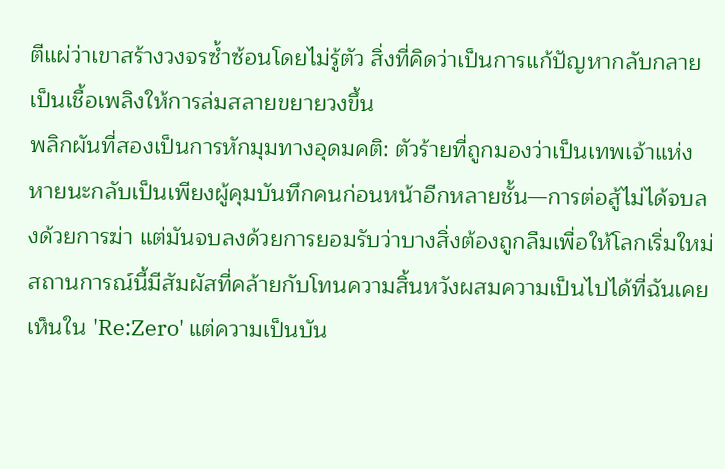ตีแผ่ว่าเขาสร้างวงจรซ้ำซ้อนโดยไม่รู้ตัว สิ่งที่คิดว่าเป็นการแก้ปัญหากลับกลายเป็นเชื้อเพลิงให้การล่มสลายขยายวงขึ้น
พลิกผันที่สองเป็นการหักมุมทางอุดมคติ: ตัวร้ายที่ถูกมองว่าเป็นเทพเจ้าแห่งหายนะกลับเป็นเพียงผู้คุมบันทึกคนก่อนหน้าอีกหลายชั้น—การต่อสู้ไม่ได้จบลงด้วยการฆ่า แต่มันจบลงด้วยการยอมรับว่าบางสิ่งต้องถูกลืมเพื่อให้โลกเริ่มใหม่ สถานการณ์นี้มีสัมผัสที่คล้ายกับโทนความสิ้นหวังผสมความเป็นไปได้ที่ฉันเคยเห็นใน 'Re:Zero' แต่ความเป็นบัน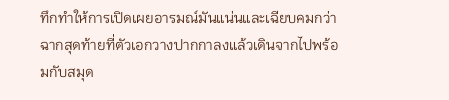ทึกทำให้การเปิดเผยอารมณ์มันแน่นและเฉียบคมกว่า ฉากสุดท้ายที่ตัวเอกวางปากกาลงแล้วเดินจากไปพร้อมกับสมุด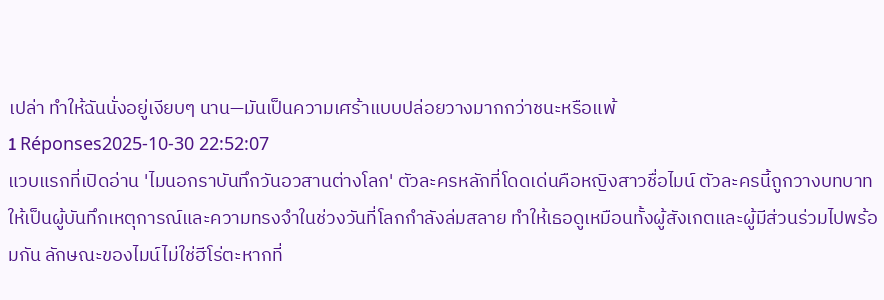เปล่า ทำให้ฉันนั่งอยู่เงียบๆ นาน—มันเป็นความเศร้าแบบปล่อยวางมากกว่าชนะหรือแพ้
1 Réponses2025-10-30 22:52:07
แวบแรกที่เปิดอ่าน 'ไมนอกราบันทึกวันอวสานต่างโลก' ตัวละครหลักที่โดดเด่นคือหญิงสาวชื่อไมน์ ตัวละครนี้ถูกวางบทบาทให้เป็นผู้บันทึกเหตุการณ์และความทรงจำในช่วงวันที่โลกกำลังล่มสลาย ทำให้เธอดูเหมือนทั้งผู้สังเกตและผู้มีส่วนร่วมไปพร้อมกัน ลักษณะของไมน์ไม่ใช่ฮีโร่ตะหากที่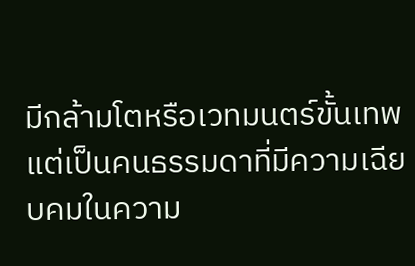มีกล้ามโตหรือเวทมนตร์ขั้นเทพ แต่เป็นคนธรรมดาที่มีความเฉียบคมในความ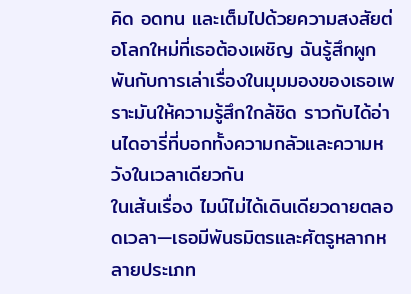คิด อดทน และเต็มไปด้วยความสงสัยต่อโลกใหม่ที่เธอต้องเผชิญ ฉันรู้สึกผูกพันกับการเล่าเรื่องในมุมมองของเธอเพราะมันให้ความรู้สึกใกล้ชิด ราวกับได้อ่านไดอารี่ที่บอกทั้งความกลัวและความหวังในเวลาเดียวกัน
ในเส้นเรื่อง ไมน์ไม่ได้เดินเดียวดายตลอดเวลา—เธอมีพันธมิตรและศัตรูหลากหลายประเภท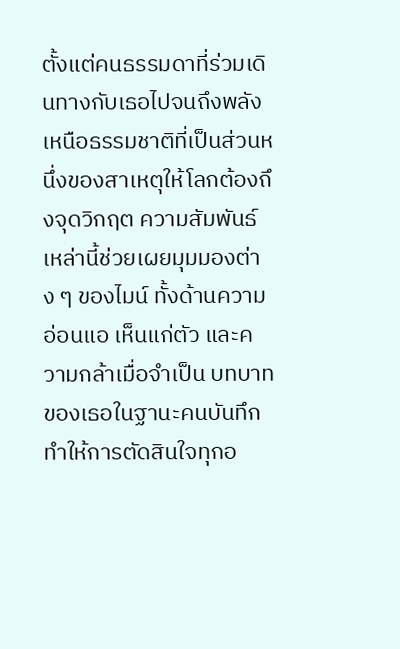ตั้งแต่คนธรรมดาที่ร่วมเดินทางกับเธอไปจนถึงพลังเหนือธรรมชาติที่เป็นส่วนหนึ่งของสาเหตุให้โลกต้องถึงจุดวิกฤต ความสัมพันธ์เหล่านี้ช่วยเผยมุมมองต่าง ๆ ของไมน์ ทั้งด้านความอ่อนแอ เห็นแก่ตัว และความกล้าเมื่อจำเป็น บทบาทของเธอในฐานะคนบันทึกทำให้การตัดสินใจทุกอ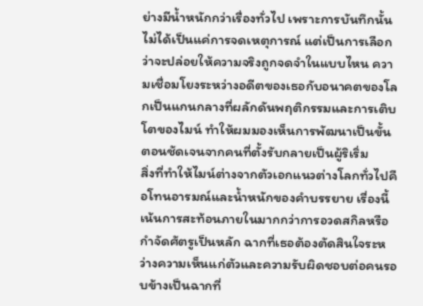ย่างมีน้ำหนักกว่าเรื่องทั่วไป เพราะการบันทึกนั้นไม่ได้เป็นแค่การจดเหตุการณ์ แต่เป็นการเลือกว่าจะปล่อยให้ความจริงถูกจดจำในแบบไหน ความเชื่อมโยงระหว่างอดีตของเธอกับอนาคตของโลกเป็นแกนกลางที่ผลักดันพฤติกรรมและการเติบโตของไมน์ ทำให้ผมมองเห็นการพัฒนาเป็นขั้นตอนชัดเจนจากคนที่ตั้งรับกลายเป็นผู้ริเริ่ม
สิ่งที่ทำให้ไมน์ต่างจากตัวเอกแนวต่างโลกทั่วไปคือโทนอารมณ์และน้ำหนักของคำบรรยาย เรื่องนี้เน้นการสะท้อนภายในมากกว่าการอวดสกิลหรือกำจัดศัตรูเป็นหลัก ฉากที่เธอต้องตัดสินใจระหว่างความเห็นแก่ตัวและความรับผิดชอบต่อคนรอบข้างเป็นฉากที่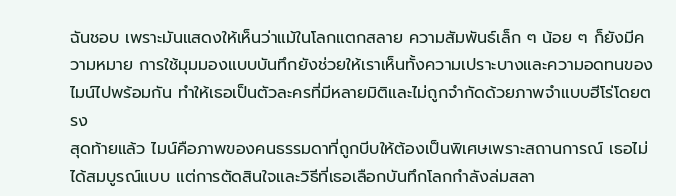ฉันชอบ เพราะมันแสดงให้เห็นว่าแม้ในโลกแตกสลาย ความสัมพันธ์เล็ก ๆ น้อย ๆ ก็ยังมีความหมาย การใช้มุมมองแบบบันทึกยังช่วยให้เราเห็นทั้งความเปราะบางและความอดทนของไมน์ไปพร้อมกัน ทำให้เธอเป็นตัวละครที่มีหลายมิติและไม่ถูกจำกัดด้วยภาพจำแบบฮีโร่โดยตรง
สุดท้ายแล้ว ไมน์คือภาพของคนธรรมดาที่ถูกบีบให้ต้องเป็นพิเศษเพราะสถานการณ์ เธอไม่ได้สมบูรณ์แบบ แต่การตัดสินใจและวิธีที่เธอเลือกบันทึกโลกกำลังล่มสลา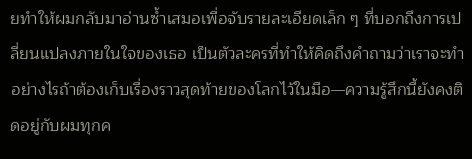ยทำให้ผมกลับมาอ่านซ้ำเสมอเพื่อจับรายละเอียดเล็ก ๆ ที่บอกถึงการเปลี่ยนแปลงภายในใจของเธอ เป็นตัวละครที่ทำให้คิดถึงคำถามว่าเราจะทำอย่างไรถ้าต้องเก็บเรื่องราวสุดท้ายของโลกไว้ในมือ—ความรู้สึกนี้ยังคงติดอยู่กับผมทุกค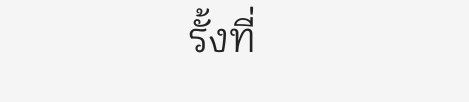รั้งที่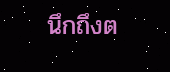นึกถึงต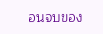อนจบของ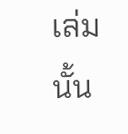เล่มนั้น